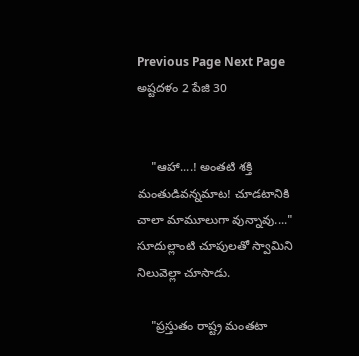Previous Page Next Page
అష్టదళం 2 పేజి 30


    "ఆహా....! అంతటి శక్తి మంతుడివన్నమాట! చూడటానికి చాలా మామూలుగా వున్నావు...." సూదుల్లాంటి చూపులతో స్వామిని నిలువెల్లా చూసాడు.

    "ప్రస్తుతం రాష్ట్ర మంతటా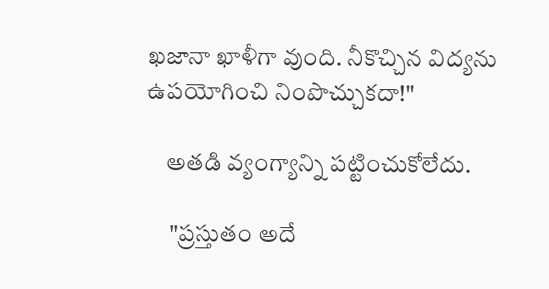ఖజానా ఖాళీగా వుంది. నీకొచ్చిన విద్యను ఉపయోగించి నింపొచ్చుకదా!"

    అతడి వ్యంగ్యాన్ని పట్టించుకోలేదు.

     "ప్రస్తుతం అదే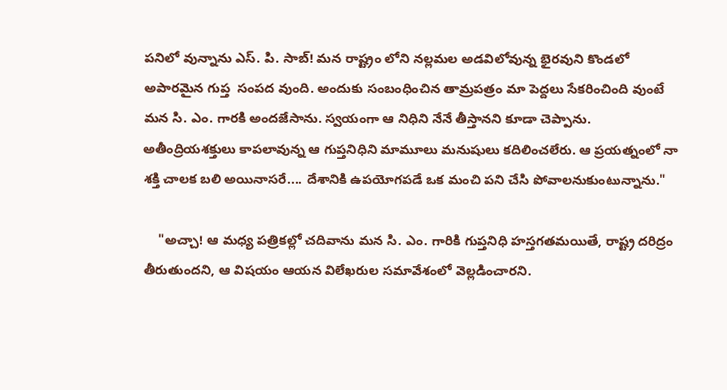పనిలో వున్నాను ఎస్. పి. సాబ్! మన రాష్ట్రం లోని నల్లమల అడవిలోవున్న భైరవుని కొండలో అపారమైన గుప్త  సంపద వుంది. అందుకు సంబంధించిన తామ్రపత్రం మా పెద్దలు సేకరించింది వుంటే మన సి. ఎం. గారకి అందజేసాను. స్వయంగా ఆ నిధిని నేనే తీస్తానని కూడా చెప్పాను. అతీంద్రియశక్తులు కాపలావున్న ఆ గుప్తనిధిని మామూలు మనుషులు కదిలించలేరు. ఆ ప్రయత్నంలో నా శక్తి చాలక బలి అయినాసరే.... దేశానికి ఉపయోగపడే ఒక మంచి పని చేసి పోవాలనుకుంటున్నాను."

    "అచ్చా! ఆ మధ్య పత్రికల్లో చదివాను మన సి. ఎం. గారికి గుప్తనిధి హస్తగతమయితే, రాష్ట్ర దరిద్రం తీరుతుందని, ఆ విషయం ఆయన విలేఖరుల సమావేశంలో వెల్లడించారని.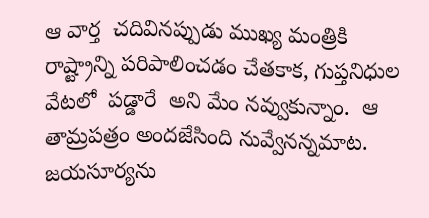ఆ వార్త  చదివినప్పుడు ముఖ్య మంత్రికి రాష్ట్రాన్ని పరిపాలించడం చేతకాక, గుప్తనిధుల వేటలో  పడ్డారే  అని మేం నవ్వుకున్నాం.  ఆ తామ్రపత్రం అందజేసింది నువ్వేనన్నమాట.  జయసూర్యను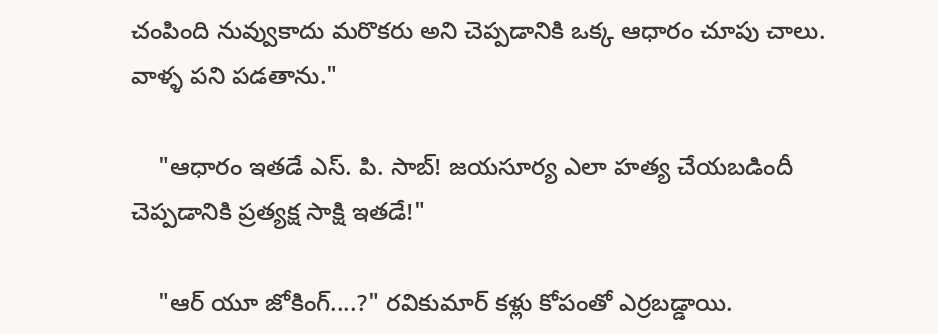చంపింది నువ్వుకాదు మరొకరు అని చెప్పడానికి ఒక్క ఆధారం చూపు చాలు. వాళ్ళ పని పడతాను."

    "ఆధారం ఇతడే ఎస్. పి. సాబ్! జయసూర్య ఎలా హత్య చేయబడిందీ చెప్పడానికి ప్రత్యక్ష సాక్షి ఇతడే!"

    "ఆర్ యూ జోకింగ్....?" రవికుమార్ కళ్లు కోపంతో ఎర్రబడ్డాయి.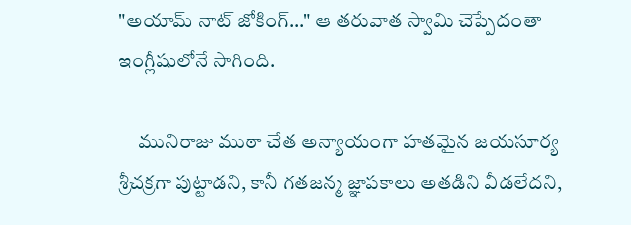"అయామ్ నాట్ జోకింగ్..." ఆ తరువాత స్వామి చెప్పేదంతా ఇంగ్లీషులోనే సాగింది.

     మునిరాజు ముఠా చేత అన్యాయంగా హతమైన జయసూర్య శ్రీచక్రగా పుట్టాడని, కానీ గతజన్మ జ్ఞాపకాలు అతడిని వీడలేదని,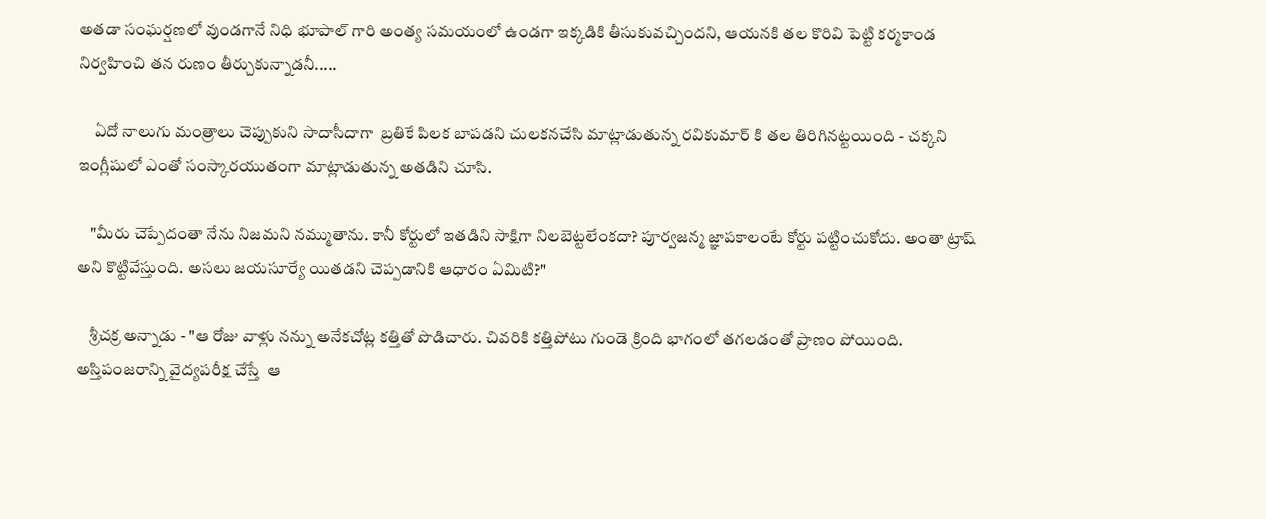అతడా సంఘర్షణలో వుండగానే నిధి భూపాల్ గారి అంత్య సమయంలో ఉండగా ఇక్కడికి తీసుకువచ్చిందని, ఆయనకి తల కొరివి పెట్టి కర్మకాండ నిర్వహించి తన రుణం తీర్చుకున్నాడనీ.....

     ఏదో నాలుగు మంత్రాలు చెప్పుకుని సాదాసీదాగా  బ్రతికే పిలక బాపడని చులకనచేసి మాట్లాడుతున్న రవికుమార్ కి తల తిరిగినట్టయింది - చక్కని ఇంగ్లీషులో ఎంతో సంస్కారయుతంగా మాట్లాడుతున్న అతడిని చూసి.

    "మీరు చెప్పేదంతా నేను నిజమని నమ్ముతాను. కానీ కోర్టులో ఇతడిని సాక్షిగా నిలబెట్టలేంకదా? పూర్వజన్మ జ్ఞాపకాలంటే కోర్టు పట్టించుకోదు. అంతా ట్రాష్ అని కొట్టివేస్తుంది. అసలు జయసూర్యే యితడని చెప్పడానికి ఆధారం ఏమిటి?"

    శ్రీచక్ర అన్నాడు - "ఆ రోజు వాళ్లు నన్ను అనేకచోట్ల కత్తితో పొడిచారు. చివరికి కత్తిపోటు గుండె క్రింది భాగంలో తగలడంతో ప్రాణం పోయింది. అస్తిపంజరాన్ని వైద్యపరీక్ష చేస్తే  ఆ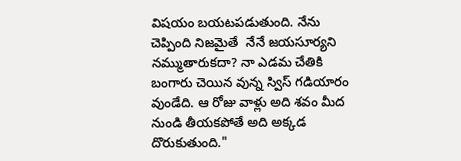విషయం బయటపడుతుంది. నేను చెప్పింది నిజమైతే  నేనే జయసూర్యని నమ్ముతారుకదా? నా ఎడమ చేతికి బంగారు చెయిన వున్న స్విస్ గడియారం వుండేది. ఆ రోజు వాళ్లు అది శవం మీద నుండి తీయకపోతే అది అక్కడ దొరుకుతుంది."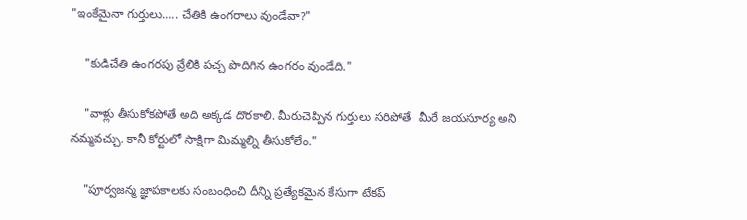"ఇంకేమైనా గుర్తులు..... చేతికి ఉంగరాలు వుండేవా?"

    "కుడిచేతి ఉంగరపు వ్రేలికి పచ్చ పొదిగిన ఉంగరం వుండేది."

    "వాళ్లు తీసుకోకపోతే అది అక్కడ దొరకాలి. మీరుచెప్పిన గుర్తులు సరిపోతే  మీరే జయసూర్య అని నమ్మవచ్చు. కానీ కోర్టులో సాక్షిగా మిమ్మల్ని తీసుకోలేం."

    "పూర్వజన్మ జ్ఞాపకాలకు సంబంధించి దీన్ని ప్రత్యేకమైన కేసుగా టేకప్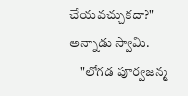చేయవచ్చుకదా?" అన్నాడు స్వామి.
    "లోగడ పూర్వజన్మ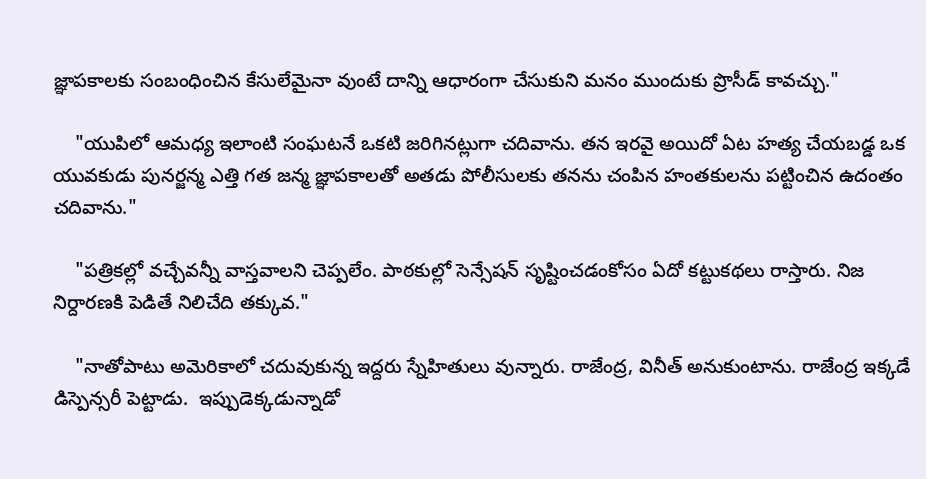జ్ఞాపకాలకు సంబంధించిన కేసులేమైనా వుంటే దాన్ని ఆధారంగా చేసుకుని మనం ముందుకు ప్రొసీడ్ కావచ్చు."

    "యుపిలో ఆమధ్య ఇలాంటి సంఘటనే ఒకటి జరిగినట్లుగా చదివాను. తన ఇరవై అయిదో ఏట హత్య చేయబడ్డ ఒక యువకుడు పునర్జన్మ ఎత్తి గత జన్మ జ్ఞాపకాలతో అతడు పోలీసులకు తనను చంపిన హంతకులను పట్టించిన ఉదంతం చదివాను."

    "పత్రికల్లో వచ్చేవన్నీ వాస్తవాలని చెప్పలేం. పాఠకుల్లో సెన్సేషన్ సృష్టించడంకోసం ఏదో కట్టుకథలు రాస్తారు. నిజ నిర్దారణకి పెడితే నిలిచేది తక్కువ."

    "నాతోపాటు అమెరికాలో చదువుకున్న ఇద్దరు స్నేహితులు వున్నారు. రాజేంద్ర, వినీత్ అనుకుంటాను. రాజేంద్ర ఇక్కడే డిస్పెన్సరీ పెట్టాడు.  ఇప్పుడెక్కడున్నాడో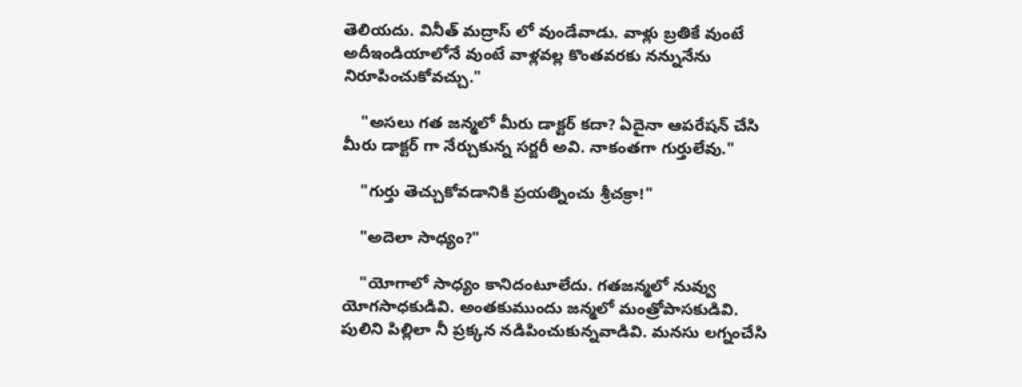తెలియదు. వినీత్ మద్రాస్ లో వుండేవాడు. వాళ్లు బ్రతికే వుంటే అదీఇండియాలోనే వుంటే వాళ్లవల్ల కొంతవరకు నన్నునేను నిరూపించుకోవచ్చు."

    "అసలు గత జన్మలో మీరు డాక్టర్ కదా? ఏదైనా ఆపరేషన్ చేసి మీరు డాక్టర్ గా నేర్చుకున్న సర్జరీ అవి. నాకంతగా గుర్తులేవు."

    "గుర్తు తెచ్చుకోవడానికి ప్రయత్నించు శ్రీచక్రా!"

    "అదెలా సాధ్యం?"

    "యోగాలో సాధ్యం కానిదంటూలేదు. గతజన్మలో నువ్వు యోగసాధకుడివి. అంతకుముందు జన్మలో మంత్రోపాసకుడివి. పులిని పిల్లిలా నీ ప్రక్కన నడిపించుకున్నవాడివి. మనసు లగ్నంచేసి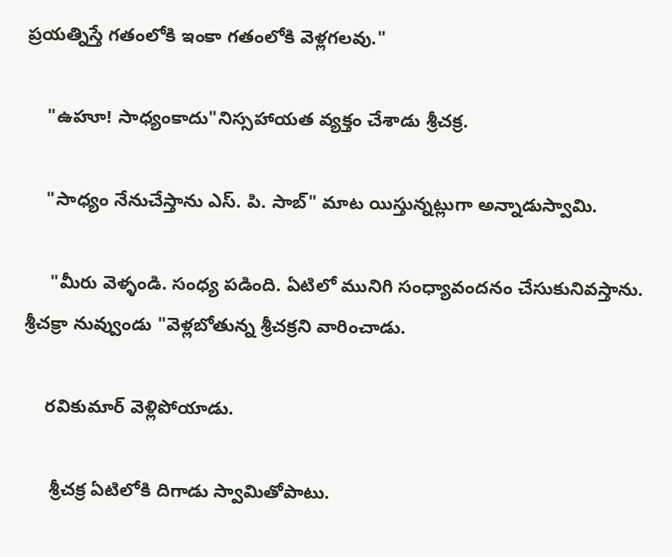ప్రయత్నిస్తే గతంలోకి ఇంకా గతంలోకి వెళ్లగలవు."

    "ఉహూ! సాధ్యంకాదు"నిస్సహాయత వ్యక్తం చేశాడు శ్రీచక్ర.

    "సాధ్యం నేనుచేస్తాను ఎస్. పి. సాబ్" మాట యిస్తున్నట్లుగా అన్నాడుస్వామి.

     "మీరు వెళ్ళండి. సంధ్య పడింది. ఏటిలో మునిగి సంధ్యావందనం చేసుకునివస్తాను. శ్రీచక్రా నువ్వుండు "వెళ్లబోతున్న శ్రీచక్రని వారించాడు.

    రవికుమార్ వెళ్లిపోయాడు.

     శ్రీచక్ర ఏటిలోకి దిగాడు స్వామితోపాటు.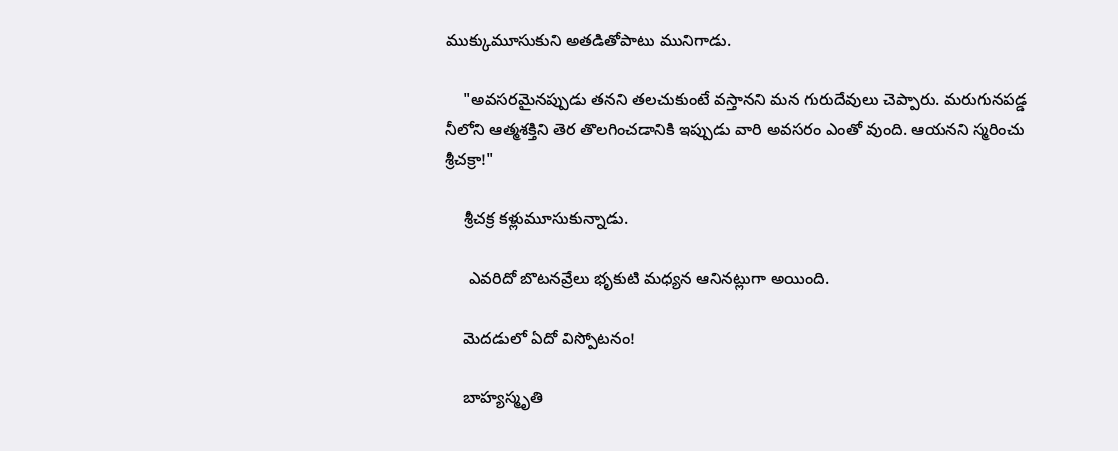ముక్కుమూసుకుని అతడితోపాటు మునిగాడు.

    "అవసరమైనప్పుడు తనని తలచుకుంటే వస్తానని మన గురుదేవులు చెప్పారు. మరుగునపడ్డ నీలోని ఆత్మశక్తిని తెర తొలగించడానికి ఇప్పుడు వారి అవసరం ఎంతో వుంది. ఆయనని స్మరించు శ్రీచక్రా!"

    శ్రీచక్ర కళ్లుమూసుకున్నాడు.

     ఎవరిదో బొటనవ్రేలు భృకుటి మధ్యన ఆనినట్లుగా అయింది.

    మెదడులో ఏదో విస్పోటనం!

    బాహ్యస్మృతి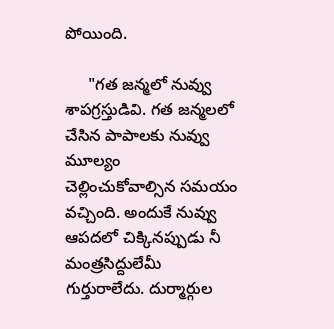పోయింది.

     "గత జన్మలో నువ్వు శాపగ్రస్తుడివి. గత జన్మలలో చేసిన పాపాలకు నువ్వు మూల్యం    చెల్లించుకోవాల్సిన సమయం వచ్చింది. అందుకే నువ్వు ఆపదలో చిక్కినప్పుడు నీ మంత్రసిద్దులేమీ గుర్తురాలేదు. దుర్మార్గుల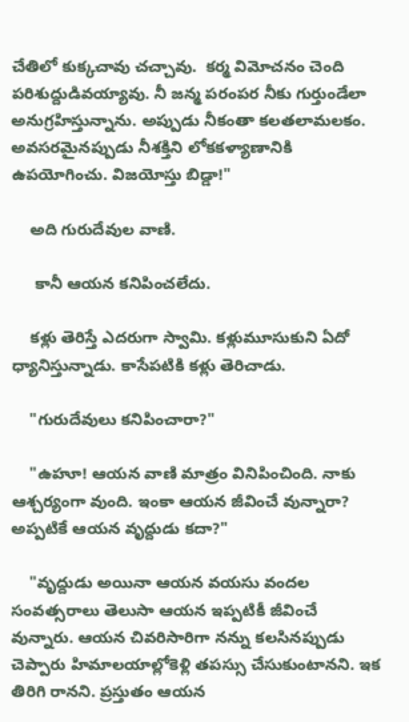చేతిలో కుక్కచావు చచ్చావు.  కర్మ విమోచనం చెంది పరిశుద్దుడివయ్యావు. నీ జన్మ పరంపర నీకు గుర్తుండేలా  అనుగ్రహిస్తున్నాను. అప్పుడు నీకంతా కలతలామలకం. అవసరమైనప్పుడు నీశక్తిని లోకకళ్యాణానికి ఉపయోగించు. విజయోస్తు బిడ్డా!"

    అది గురుదేవుల వాణి.

     కానీ ఆయన కనిపించలేదు.

    కళ్లు తెరిస్తే ఎదరుగా స్వామి. కళ్లుమూసుకుని ఏదో ధ్యానిస్తున్నాడు. కాసేపటికి కళ్లు తెరిచాడు.

    "గురుదేవులు కనిపించారా?"

    "ఉహూ! ఆయన వాణి మాత్రం వినిపించింది. నాకు ఆశ్చర్యంగా వుంది. ఇంకా ఆయన జీవించే వున్నారా? అప్పటికే ఆయన వృద్దుడు కదా?"

    "వృద్దుడు అయినా ఆయన వయసు వందల సంవత్సరాలు తెలుసా ఆయన ఇప్పటికీ జీవించే వున్నారు. ఆయన చివరిసారిగా నన్ను కలసినప్పుడు చెప్పారు హిమాలయాల్లోకెళ్లి తపస్సు చేసుకుంటానని. ఇక తిరిగి రానని. ప్రస్తుతం ఆయన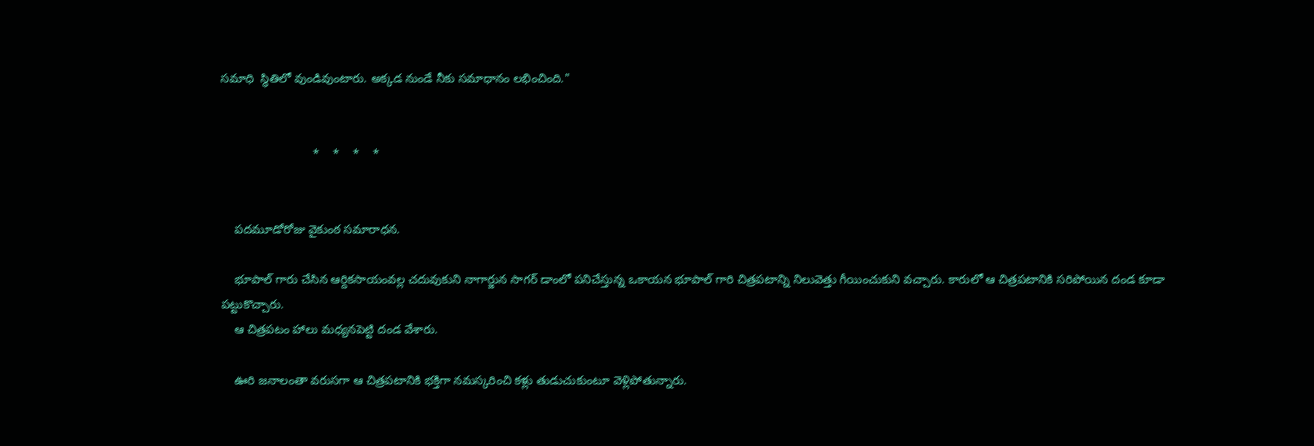సమాధి  స్థితిలో వుండివుంటారు. అక్కడ నుండే నీకు సమాధానం లభించింది."


                           *    *    *    *


    పదమూడోరోజు వైకుంఠ సమారాధన.

    భూపాల్ గారు చేసిన ఆర్దికసాయంవల్ల చదువుకుని నాగార్జున సాగర్ డాంలో పనిచేస్తున్న ఒకాయన భూపాల్ గారి చిత్రపటాన్ని నిలువెత్తు గీయించుకుని వచ్చారు. కారులో ఆ చిత్రపటానికి సరిపోయిన దండ కూడా పట్టుకొచ్చారు.
    ఆ చిత్రపటం హాలు మధ్యనపెట్టి దండ వేశారు.

    ఊరి జనాలంతా వరుసగా ఆ చిత్రపటానికి భక్తిగా నమస్కరించి కళ్లు తుడుచుకుంటూ వెళ్లిపోతున్నారు.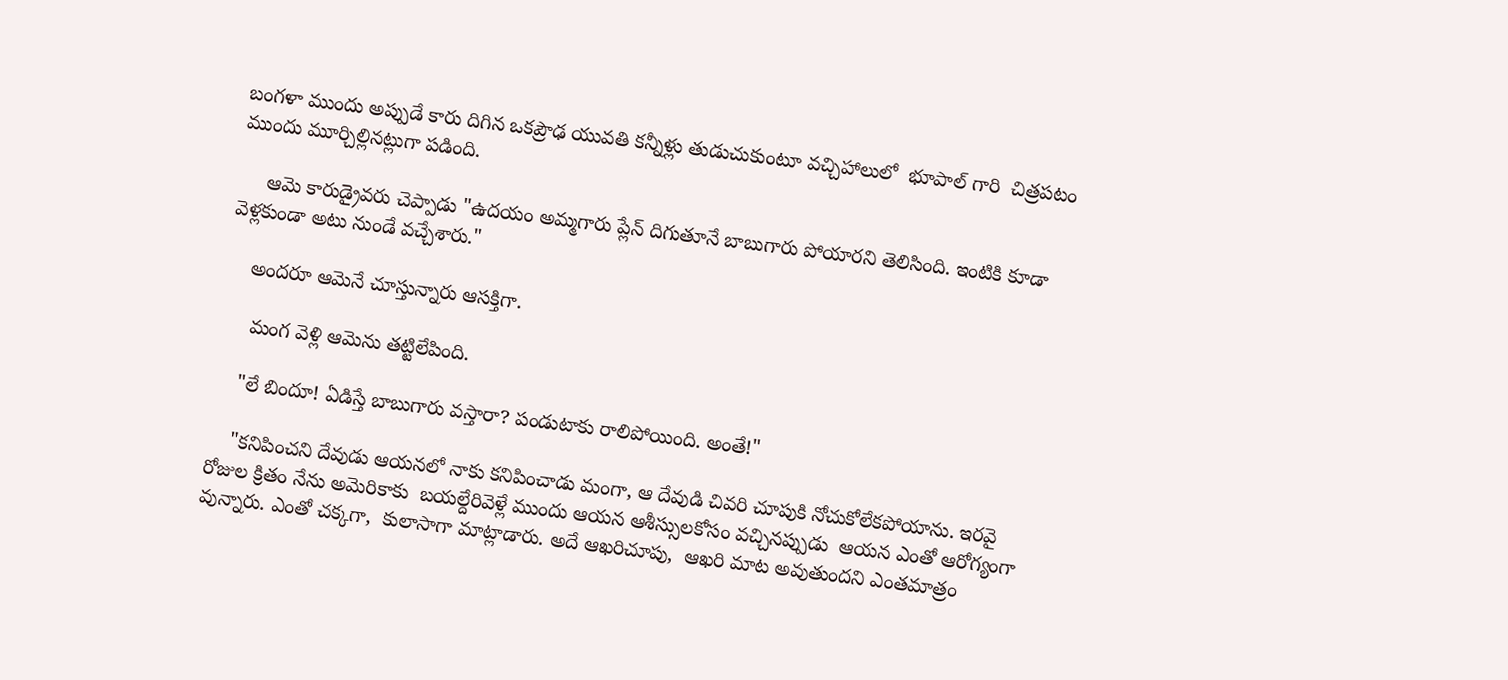బంగళా ముందు అప్పుడే కారు దిగిన ఒకప్రౌఢ యువతి కన్నీళ్లు తుడుచుకుంటూ వచ్చిహాలులో  భూపాల్ గారి  చిత్రపటం ముందు మూర్చిల్లినట్లుగా పడింది.

     ఆమె కారుడ్రైవరు చెప్పాడు "ఉదయం అమ్మగారు ప్లేన్ దిగుతూనే బాబుగారు పోయారని తెలిసింది. ఇంటికి కూడా వెళ్లకుండా అటు నుండే వచ్చేశారు."

    అందరూ ఆమెనే చూస్తున్నారు ఆసక్తిగా.

     మంగ వెళ్లి ఆమెను తట్టిలేపింది.

    "లే బిందూ! ఏడిస్తే బాబుగారు వస్తారా? పండుటాకు రాలిపోయింది. అంతే!"

    "కనిపించని దేవుడు ఆయనలో నాకు కనిపించాడు మంగా, ఆ దేవుడి చివరి చూపుకి నోచుకోలేకపోయాను. ఇరవై రోజుల క్రితం నేను అమెరికాకు  బయల్దేరివెళ్లే ముందు ఆయన ఆశీస్సులకోసం వచ్చినప్పుడు  ఆయన ఎంతో ఆరోగ్యంగా వున్నారు. ఎంతో చక్కగా,  కులాసాగా మాట్లాడారు. అదే ఆఖరిచూపు,  ఆఖరి మాట అవుతుందని ఎంతమాత్రం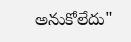అనుకోలేదు"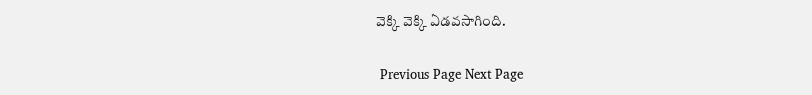వెక్కి వెక్కి ఏడవసాగింది.

 Previous Page Next Page